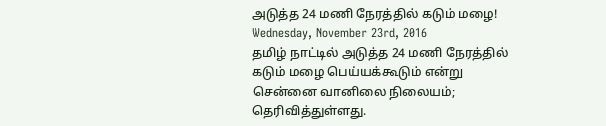அடுத்த 24 மணி நேரத்தில் கடும் மழை!
Wednesday, November 23rd, 2016
தமிழ் நாட்டில் அடுத்த 24 மணி நேரத்தில் கடும் மழை பெய்யக்கூடும் என்று சென்னை வானிலை நிலையம்; தெரிவித்துள்ளது.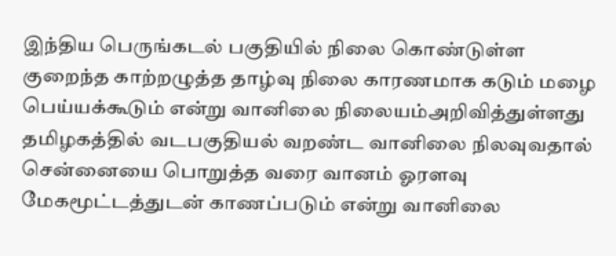இந்திய பெருங்கடல் பகுதியில் நிலை கொண்டுள்ள குறைந்த காற்றழுத்த தாழ்வு நிலை காரணமாக கடும் மழை பெய்யக்கூடும் என்று வானிலை நிலையம்அறிவித்துள்ளது தமிழகத்தில் வடபகுதியல் வறண்ட வானிலை நிலவுவதால் சென்னையை பொறுத்த வரை வானம் ஓரளவு மேகமூட்டத்துடன் காணப்படும் என்று வானிலை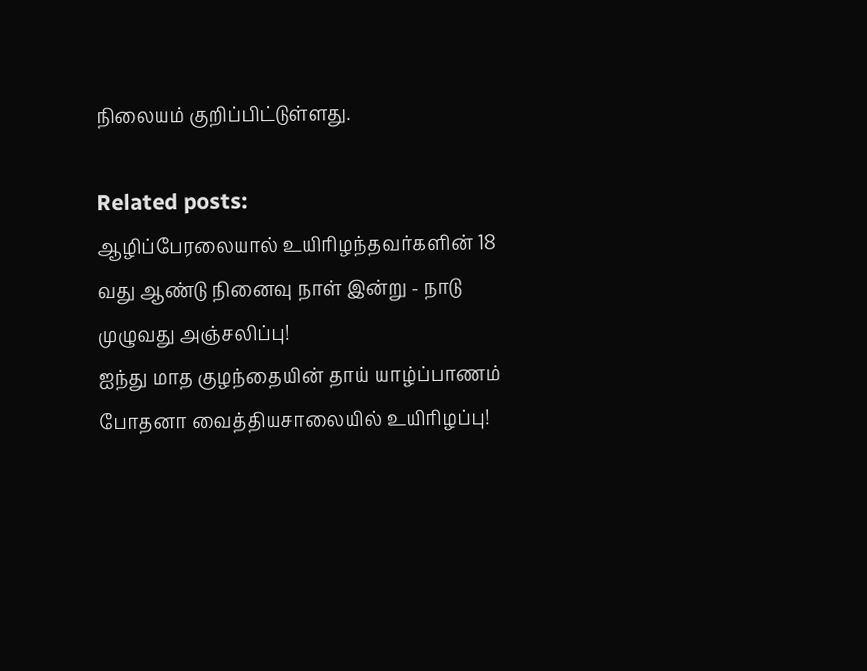நிலையம் குறிப்பிட்டுள்ளது.

Related posts:
ஆழிப்பேரலையால் உயிரிழந்தவர்களின் 18 வது ஆண்டு நினைவு நாள் இன்று - நாடு முழுவது அஞ்சலிப்பு!
ஐந்து மாத குழந்தையின் தாய் யாழ்ப்பாணம் போதனா வைத்தியசாலையில் உயிரிழப்பு!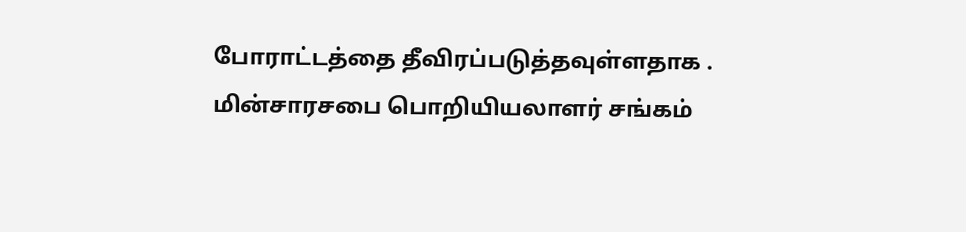போராட்டத்தை தீவிரப்படுத்தவுள்ளதாக . மின்சாரசபை பொறியியலாளர் சங்கம்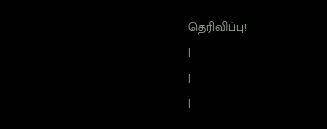தெரிவிப்பு!
|
|
|